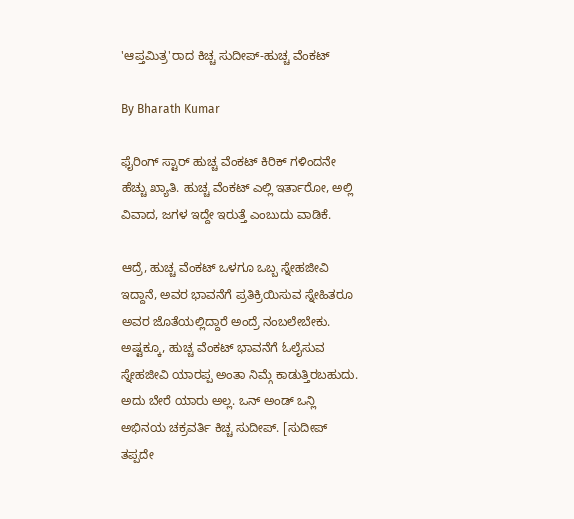'ಆಪ್ತಮಿತ್ರ'ರಾದ ಕಿಚ್ಚ ಸುದೀಪ್-ಹುಚ್ಚ ವೆಂಕಟ್

By Bharath Kumar

ಫೈರಿಂಗ್ ಸ್ಟಾರ್ ಹುಚ್ಚ ವೆಂಕಟ್ ಕಿರಿಕ್ ಗಳಿಂದನೇ ಹೆಚ್ಚು ಖ್ಯಾತಿ. ಹುಚ್ಚ ವೆಂಕಟ್ ಎಲ್ಲಿ ಇರ್ತಾರೋ, ಅಲ್ಲಿ ವಿವಾದ, ಜಗಳ ಇದ್ದೇ ಇರುತ್ತೆ ಎಂಬುದು ವಾಡಿಕೆ.

ಆದ್ರೆ, ಹುಚ್ಚ ವೆಂಕಟ್ ಒಳಗೂ ಒಬ್ಬ ಸ್ನೇಹಜೀವಿ ಇದ್ದಾನೆ, ಅವರ ಭಾವನೆಗೆ ಪ್ರತಿಕ್ರಿಯಿಸುವ ಸ್ನೇಹಿತರೂ ಅವರ ಜೊತೆಯಲ್ಲಿದ್ದಾರೆ ಅಂದ್ರೆ ನಂಬಲೇಬೇಕು. ಅಷ್ಟಕ್ಕೂ, ಹುಚ್ಚ ವೆಂಕಟ್ ಭಾವನೆಗೆ ಓಲೈಸುವ ಸ್ನೇಹಜೀವಿ ಯಾರಪ್ಪ ಅಂತಾ ನಿಮ್ಗೆ ಕಾಡುತ್ತಿರಬಹುದು. ಅದು ಬೇರೆ ಯಾರು ಅಲ್ಲ. ಒನ್ ಅಂಡ್ ಒನ್ಲಿ ಅಭಿನಯ ಚಕ್ರವರ್ತಿ ಕಿಚ್ಚ ಸುದೀಪ್. [ಸುದೀಪ್ ತಪ್ಪದೇ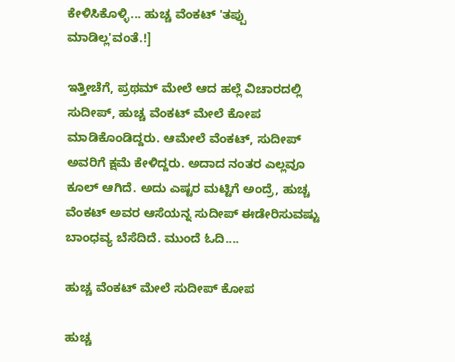ಕೇಳಿಸಿಕೊಳ್ಳಿ... ಹುಚ್ಚ ವೆಂಕಟ್ 'ತಪ್ಪು ಮಾಡಿಲ್ಲ'ವಂತೆ.!]

ಇತ್ತೀಚೆಗೆ, ಪ್ರಥಮ್ ಮೇಲೆ ಆದ ಹಲ್ಲೆ ವಿಚಾರದಲ್ಲಿ ಸುದೀಪ್, ಹುಚ್ಚ ವೆಂಕಟ್ ಮೇಲೆ ಕೋಪ ಮಾಡಿಕೊಂಡಿದ್ದರು. ಆಮೇಲೆ ವೆಂಕಟ್, ಸುದೀಪ್ ಅವರಿಗೆ ಕ್ಷಮೆ ಕೇಳಿದ್ದರು. ಅದಾದ ನಂತರ ಎಲ್ಲವೂ ಕೂಲ್ ಆಗಿದೆ. ಅದು ಎಷ್ಟರ ಮಟ್ಟಿಗೆ ಅಂದ್ರೆ, ಹುಚ್ಚ ವೆಂಕಟ್ ಅವರ ಆಸೆಯನ್ನ ಸುದೀಪ್ ಈಡೇರಿಸುವಷ್ಟು ಬಾಂಧವ್ಯ ಬೆಸೆದಿದೆ. ಮುಂದೆ ಓದಿ....

ಹುಚ್ಚ ವೆಂಕಟ್ ಮೇಲೆ ಸುದೀಪ್ ಕೋಪ

ಹುಚ್ಚ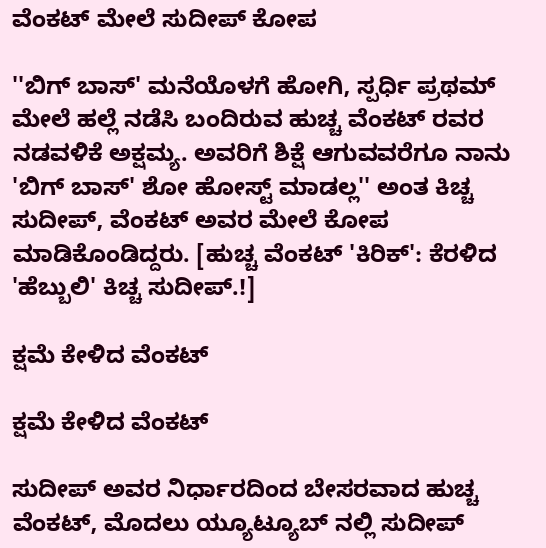ವೆಂಕಟ್ ಮೇಲೆ ಸುದೀಪ್ ಕೋಪ

''ಬಿಗ್ ಬಾಸ್' ಮನೆಯೊಳಗೆ ಹೋಗಿ, ಸ್ಪರ್ಧಿ ಪ್ರಥಮ್ ಮೇಲೆ ಹಲ್ಲೆ ನಡೆಸಿ ಬಂದಿರುವ ಹುಚ್ಚ ವೆಂಕಟ್ ರವರ ನಡವಳಿಕೆ ಅಕ್ಷಮ್ಯ. ಅವರಿಗೆ ಶಿಕ್ಷೆ ಆಗುವವರೆಗೂ ನಾನು 'ಬಿಗ್ ಬಾಸ್' ಶೋ ಹೋಸ್ಟ್ ಮಾಡಲ್ಲ'' ಅಂತ ಕಿಚ್ಚ ಸುದೀಪ್, ವೆಂಕಟ್ ಅವರ ಮೇಲೆ ಕೋಪ ಮಾಡಿಕೊಂಡಿದ್ದರು. [ಹುಚ್ಚ ವೆಂಕಟ್ 'ಕಿರಿಕ್': ಕೆರಳಿದ 'ಹೆಬ್ಬುಲಿ' ಕಿಚ್ಚ ಸುದೀಪ್.!]

ಕ್ಷಮೆ ಕೇಳಿದ ವೆಂಕಟ್

ಕ್ಷಮೆ ಕೇಳಿದ ವೆಂಕಟ್

ಸುದೀಪ್ ಅವರ ನಿರ್ಧಾರದಿಂದ ಬೇಸರವಾದ ಹುಚ್ಚ ವೆಂಕಟ್, ಮೊದಲು ಯ್ಯೂಟ್ಯೂಬ್ ನಲ್ಲಿ ಸುದೀಪ್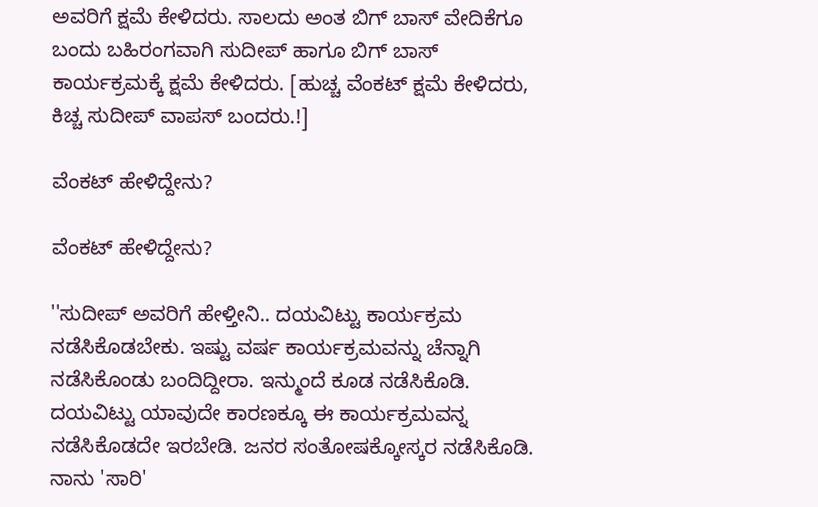ಅವರಿಗೆ ಕ್ಷಮೆ ಕೇಳಿದರು. ಸಾಲದು ಅಂತ ಬಿಗ್ ಬಾಸ್ ವೇದಿಕೆಗೂ ಬಂದು ಬಹಿರಂಗವಾಗಿ ಸುದೀಪ್ ಹಾಗೂ ಬಿಗ್ ಬಾಸ್ ಕಾರ್ಯಕ್ರಮಕ್ಕೆ ಕ್ಷಮೆ ಕೇಳಿದರು. [ಹುಚ್ಚ ವೆಂಕಟ್ ಕ್ಷಮೆ ಕೇಳಿದರು, ಕಿಚ್ಚ ಸುದೀಪ್ ವಾಪಸ್ ಬಂದರು.!]

ವೆಂಕಟ್ ಹೇಳಿದ್ದೇನು?

ವೆಂಕಟ್ ಹೇಳಿದ್ದೇನು?

''ಸುದೀಪ್ ಅವರಿಗೆ ಹೇಳ್ತೀನಿ.. ದಯವಿಟ್ಟು ಕಾರ್ಯಕ್ರಮ ನಡೆಸಿಕೊಡಬೇಕು. ಇಷ್ಟು ವರ್ಷ ಕಾರ್ಯಕ್ರಮವನ್ನು ಚೆನ್ನಾಗಿ ನಡೆಸಿಕೊಂಡು ಬಂದಿದ್ದೀರಾ. ಇನ್ಮುಂದೆ ಕೂಡ ನಡೆಸಿಕೊಡಿ. ದಯವಿಟ್ಟು ಯಾವುದೇ ಕಾರಣಕ್ಕೂ ಈ ಕಾರ್ಯಕ್ರಮವನ್ನ ನಡೆಸಿಕೊಡದೇ ಇರಬೇಡಿ. ಜನರ ಸಂತೋಷಕ್ಕೋಸ್ಕರ ನಡೆಸಿಕೊಡಿ. ನಾನು 'ಸಾರಿ'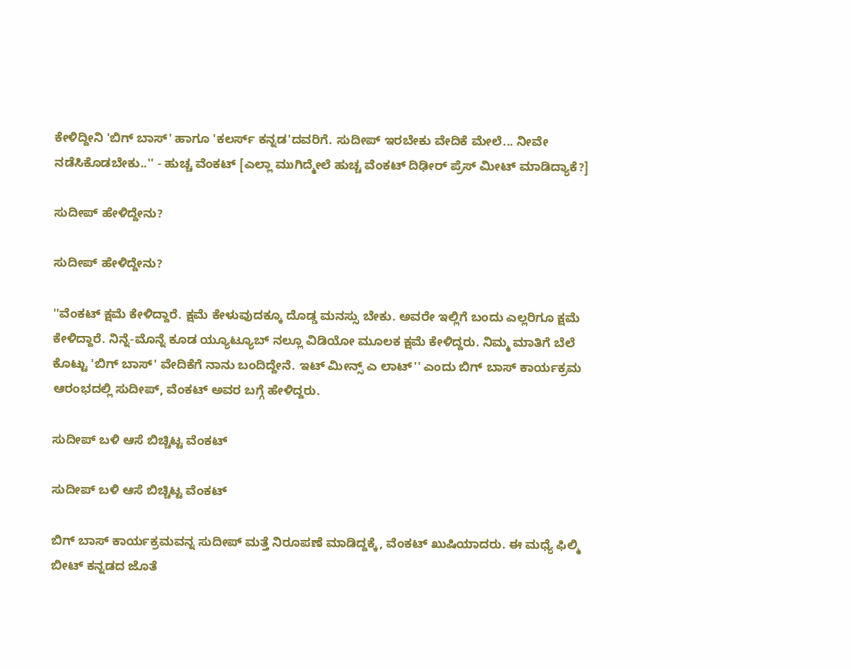ಕೇಳಿದ್ದೀನಿ 'ಬಿಗ್ ಬಾಸ್' ಹಾಗೂ 'ಕಲರ್ಸ್ ಕನ್ನಡ'ದವರಿಗೆ. ಸುದೀಪ್ ಇರಬೇಕು ವೇದಿಕೆ ಮೇಲೆ... ನೀವೇ ನಡೆಸಿಕೊಡಬೇಕು..'' - ಹುಚ್ಚ ವೆಂಕಟ್ [ಎಲ್ಲಾ ಮುಗಿದ್ಮೇಲೆ ಹುಚ್ಚ ವೆಂಕಟ್ ದಿಢೀರ್ ಪ್ರೆಸ್ ಮೀಟ್ ಮಾಡಿದ್ಯಾಕೆ?]

ಸುದೀಪ್ ಹೇಳಿದ್ದೇನು?

ಸುದೀಪ್ ಹೇಳಿದ್ದೇನು?

''ವೆಂಕಟ್ ಕ್ಷಮೆ ಕೇಳಿದ್ದಾರೆ. ಕ್ಷಮೆ ಕೇಳುವುದಕ್ಕೂ ದೊಡ್ಡ ಮನಸ್ಸು ಬೇಕು. ಅವರೇ ಇಲ್ಲಿಗೆ ಬಂದು ಎಲ್ಲರಿಗೂ ಕ್ಷಮೆ ಕೇಳಿದ್ದಾರೆ. ನಿನ್ನೆ-ಮೊನ್ನೆ ಕೂಡ ಯ್ಯೂಟ್ಯೂಬ್ ನಲ್ಲೂ ವಿಡಿಯೋ ಮೂಲಕ ಕ್ಷಮೆ ಕೇಳಿದ್ದರು. ನಿಮ್ಮ ಮಾತಿಗೆ ಬೆಲೆ ಕೊಟ್ಟು 'ಬಿಗ್ ಬಾಸ್' ವೇದಿಕೆಗೆ ನಾನು ಬಂದಿದ್ದೇನೆ. ಇಟ್ ಮೀನ್ಸ್ ಎ ಲಾಟ್'' ಎಂದು ಬಿಗ್ ಬಾಸ್ ಕಾರ್ಯಕ್ರಮ ಆರಂಭದಲ್ಲಿ ಸುದೀಪ್, ವೆಂಕಟ್ ಅವರ ಬಗ್ಗೆ ಹೇಳಿದ್ದರು.

ಸುದೀಪ್ ಬಳಿ ಆಸೆ ಬಿಚ್ಚಿಟ್ಟ ವೆಂಕಟ್

ಸುದೀಪ್ ಬಳಿ ಆಸೆ ಬಿಚ್ಚಿಟ್ಟ ವೆಂಕಟ್

ಬಿಗ್ ಬಾಸ್ ಕಾರ್ಯಕ್ರಮವನ್ನ ಸುದೀಪ್ ಮತ್ತೆ ನಿರೂಪಣೆ ಮಾಡಿದ್ದಕ್ಕೆ, ವೆಂಕಟ್ ಖುಷಿಯಾದರು. ಈ ಮಧ್ಯೆ ಫಿಲ್ಮಿ ಬೀಟ್ ಕನ್ನಡದ ಜೊತೆ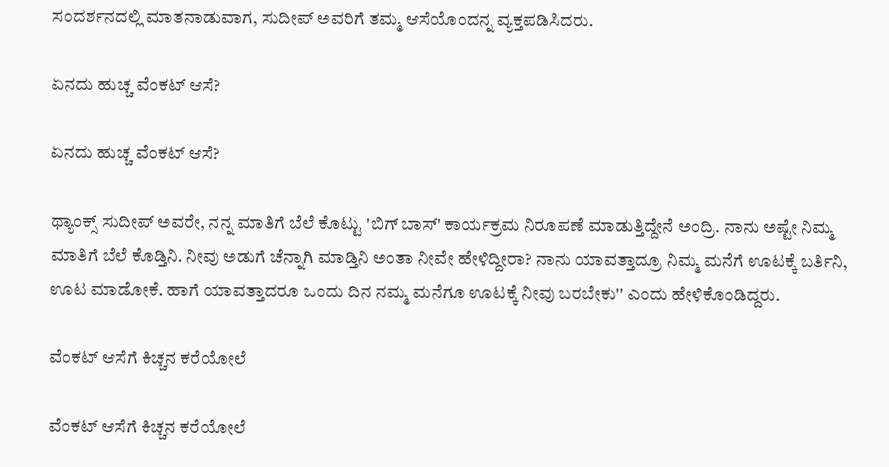ಸಂದರ್ಶನದಲ್ಲಿ ಮಾತನಾಡುವಾಗ, ಸುದೀಪ್ ಅವರಿಗೆ ತಮ್ಮ ಆಸೆಯೊಂದನ್ನ ವ್ಯಕ್ತಪಡಿಸಿದರು.

ಏನದು ಹುಚ್ಚ ವೆಂಕಟ್ ಆಸೆ?

ಏನದು ಹುಚ್ಚ ವೆಂಕಟ್ ಆಸೆ?

ಥ್ಯಾಂಕ್ಸ್ ಸುದೀಪ್ ಅವರೇ, ನನ್ನ ಮಾತಿಗೆ ಬೆಲೆ ಕೊಟ್ಟು 'ಬಿಗ್ ಬಾಸ್' ಕಾರ್ಯಕ್ರಮ ನಿರೂಪಣೆ ಮಾಡುತ್ತಿದ್ದೇನೆ ಅಂದ್ರಿ. ನಾನು ಅಷ್ಟೇ ನಿಮ್ಮ ಮಾತಿಗೆ ಬೆಲೆ ಕೊಡ್ತಿನಿ. ನೀವು ಅಡುಗೆ ಚೆನ್ನಾಗಿ ಮಾಡ್ತಿನಿ ಅಂತಾ ನೀವೇ ಹೇಳಿದ್ದೀರಾ? ನಾನು ಯಾವತ್ತಾದ್ರೂ ನಿಮ್ಮ ಮನೆಗೆ ಊಟಕ್ಕೆ ಬರ್ತಿನಿ, ಊಟ ಮಾಡೋಕೆ. ಹಾಗೆ ಯಾವತ್ತಾದರೂ ಒಂದು ದಿನ ನಮ್ಮ ಮನೆಗೂ ಊಟಕ್ಕೆ ನೀವು ಬರಬೇಕು'' ಎಂದು ಹೇಳಿಕೊಂಡಿದ್ದರು.

ವೆಂಕಟ್ ಆಸೆಗೆ ಕಿಚ್ಚನ ಕರೆಯೋಲೆ

ವೆಂಕಟ್ ಆಸೆಗೆ ಕಿಚ್ಚನ ಕರೆಯೋಲೆ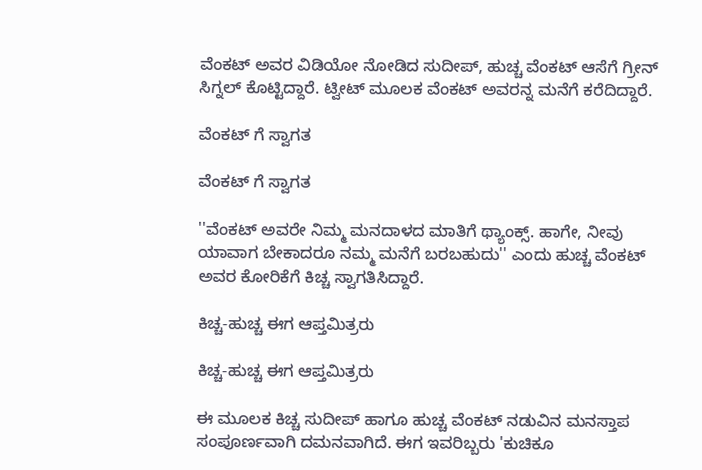ವೆಂಕಟ್ ಅವರ ವಿಡಿಯೋ ನೋಡಿದ ಸುದೀಪ್, ಹುಚ್ಚ ವೆಂಕಟ್ ಆಸೆಗೆ ಗ್ರೀನ್ ಸಿಗ್ನಲ್ ಕೊಟ್ಟಿದ್ದಾರೆ. ಟ್ವೀಟ್ ಮೂಲಕ ವೆಂಕಟ್ ಅವರನ್ನ ಮನೆಗೆ ಕರೆದಿದ್ದಾರೆ.

ವೆಂಕಟ್ ಗೆ ಸ್ವಾಗತ

ವೆಂಕಟ್ ಗೆ ಸ್ವಾಗತ

''ವೆಂಕಟ್ ಅವರೇ ನಿಮ್ಮ ಮನದಾಳದ ಮಾತಿಗೆ ಥ್ಯಾಂಕ್ಸ್. ಹಾಗೇ, ನೀವು ಯಾವಾಗ ಬೇಕಾದರೂ ನಮ್ಮ ಮನೆಗೆ ಬರಬಹುದು'' ಎಂದು ಹುಚ್ಚ ವೆಂಕಟ್ ಅವರ ಕೋರಿಕೆಗೆ ಕಿಚ್ಚ ಸ್ವಾಗತಿಸಿದ್ದಾರೆ.

ಕಿಚ್ಚ-ಹುಚ್ಚ ಈಗ ಆಪ್ತಮಿತ್ರರು

ಕಿಚ್ಚ-ಹುಚ್ಚ ಈಗ ಆಪ್ತಮಿತ್ರರು

ಈ ಮೂಲಕ ಕಿಚ್ಚ ಸುದೀಪ್ ಹಾಗೂ ಹುಚ್ಚ ವೆಂಕಟ್ ನಡುವಿನ ಮನಸ್ತಾಪ ಸಂಪೂರ್ಣವಾಗಿ ದಮನವಾಗಿದೆ. ಈಗ ಇವರಿಬ್ಬರು 'ಕುಚಿಕೂ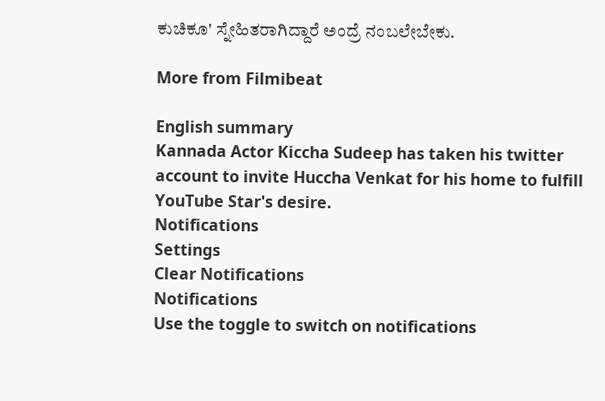ಕುಚಿಕೂ' ಸ್ನೇಹಿತರಾಗಿದ್ದಾರೆ ಅಂದ್ರೆ ನಂಬಲೇಬೇಕು.

More from Filmibeat

English summary
Kannada Actor Kiccha Sudeep has taken his twitter account to invite Huccha Venkat for his home to fulfill YouTube Star's desire.
Notifications
Settings
Clear Notifications
Notifications
Use the toggle to switch on notifications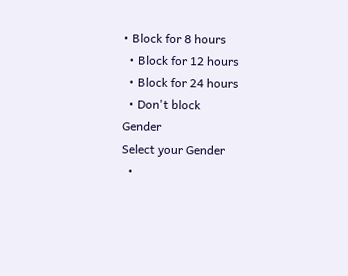• Block for 8 hours
  • Block for 12 hours
  • Block for 24 hours
  • Don't block
Gender
Select your Gender
  •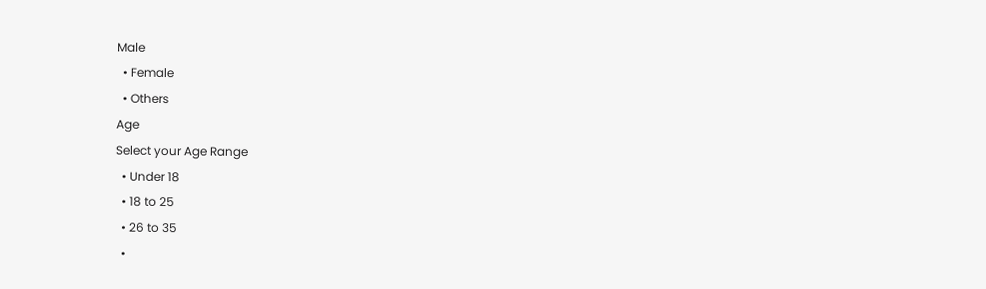Male
  • Female
  • Others
Age
Select your Age Range
  • Under 18
  • 18 to 25
  • 26 to 35
  •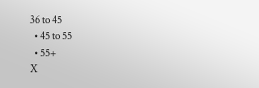36 to 45
  • 45 to 55
  • 55+
X